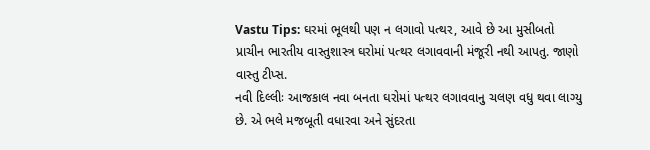Vastu Tips: ઘરમાં ભૂલથી પણ ન લગાવો પત્થર, આવે છે આ મુસીબતો
પ્રાચીન ભારતીય વાસ્તુશાસ્ત્ર ઘરોમાં પત્થર લગાવવાની મંજૂરી નથી આપતુ. જાણો વાસ્તુ ટીપ્સ.
નવી દિલ્લીઃ આજકાલ નવા બનતા ઘરોમાં પત્થર લગાવવાનુ ચલણ વધુ થવા લાગ્યુ છે. એ ભલે મજબૂતી વધારવા અને સુંદરતા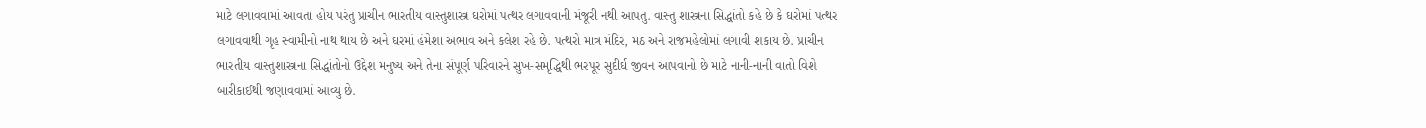માટે લગાવવામાં આવતા હોય પરંતુ પ્રાચીન ભારતીય વાસ્તુશાસ્ત્ર ઘરોમાં પત્થર લગાવવાની મંજૂરી નથી આપતુ. વાસ્તુ શાસ્ત્રના સિદ્ધાંતો કહે છે કે ઘરોમાં પત્થર લગાવવાથી ગૃહ સ્વામીનો નાથ થાય છે અને ઘરમાં હંમેશા અભાવ અને કલેશ રહે છે. પત્થરો માત્ર મંદિર, મઠ અને રાજમહેલોમાં લગાવી શકાય છે. પ્રાચીન ભારતીય વાસ્તુશાસ્ત્રના સિદ્ધાંતોનો ઉદ્દેશ મનુષ્ય અને તેના સંપૂર્ણ પરિવારને સુખ-સમૃદ્ધિથી ભરપૂર સુદીર્ઘ જીવન આપવાનો છે માટે નાની-નાની વાતો વિશે બારીકાઈથી જણાવવામાં આવ્યુ છે.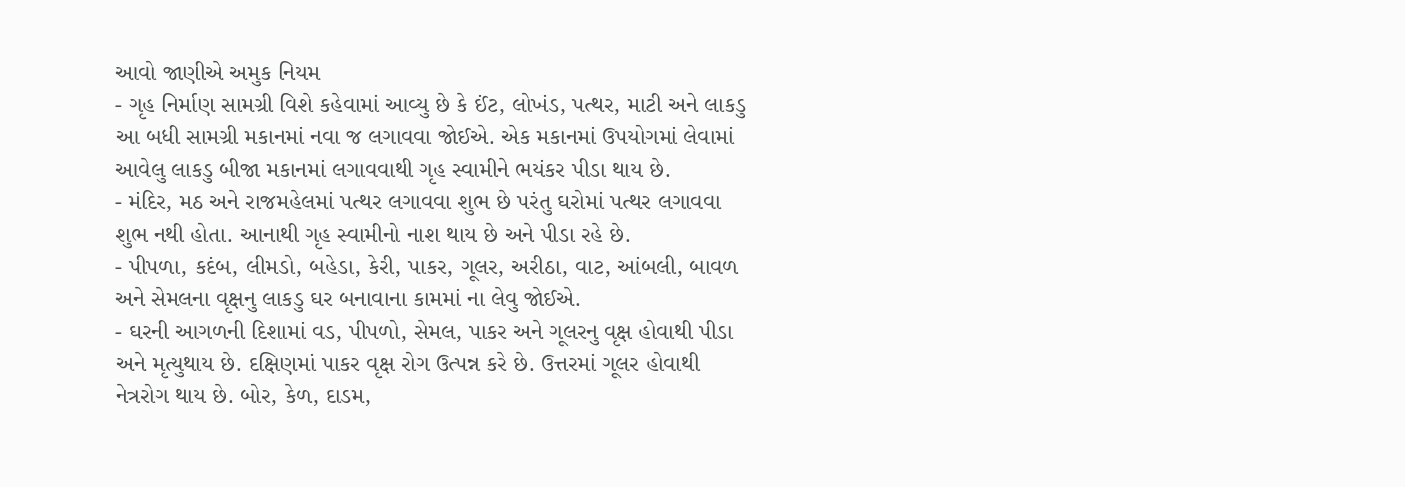આવો જાણીએ અમુક નિયમ
- ગૃહ નિર્માણ સામગ્રી વિશે કહેવામાં આવ્યુ છે કે ઈંટ, લોખંડ, પત્થર, માટી અને લાકડુ આ બધી સામગ્રી મકાનમાં નવા જ લગાવવા જોઈએ. એક મકાનમાં ઉપયોગમાં લેવામાં આવેલુ લાકડુ બીજા મકાનમાં લગાવવાથી ગૃહ સ્વામીને ભયંકર પીડા થાય છે.
- મંદિર, મઠ અને રાજમહેલમાં પત્થર લગાવવા શુભ છે પરંતુ ઘરોમાં પત્થર લગાવવા શુભ નથી હોતા. આનાથી ગૃહ સ્વામીનો નાશ થાય છે અને પીડા રહે છે.
- પીપળા, કદંબ, લીમડો, બહેડા, કેરી, પાકર, ગૂલર, અરીઠા, વાટ, આંબલી, બાવળ અને સેમલના વૃક્ષનુ લાકડુ ઘર બનાવાના કામમાં ના લેવુ જોઈએ.
- ઘરની આગળની દિશામાં વડ, પીપળો, સેમલ, પાકર અને ગૂલરનુ વૃક્ષ હોવાથી પીડા અને મૃત્યુથાય છે. દક્ષિણમાં પાકર વૃક્ષ રોગ ઉત્પન્ન કરે છે. ઉત્તરમાં ગૂલર હોવાથી નેત્રરોગ થાય છે. બોર, કેળ, દાડમ,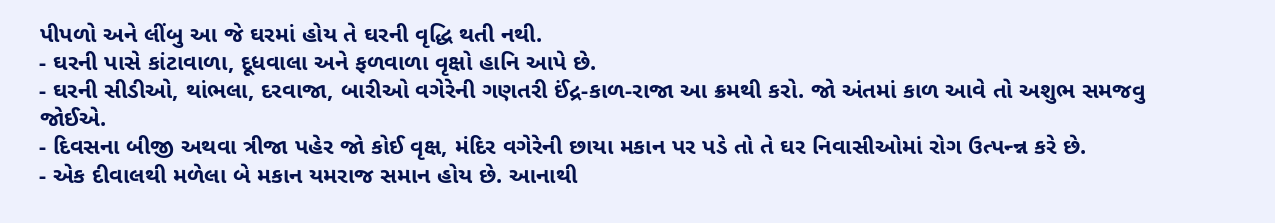પીપળો અને લીંબુ આ જે ઘરમાં હોય તે ઘરની વૃદ્ધિ થતી નથી.
- ઘરની પાસે કાંટાવાળા, દૂધવાલા અને ફળવાળા વૃક્ષો હાનિ આપે છે.
- ઘરની સીડીઓ, થાંભલા, દરવાજા, બારીઓ વગેરેની ગણતરી ઈંદ્ર-કાળ-રાજા આ ક્રમથી કરો. જો અંતમાં કાળ આવે તો અશુભ સમજવુ જોઈએ.
- દિવસના બીજી અથવા ત્રીજા પહેર જો કોઈ વૃક્ષ, મંદિર વગેરેની છાયા મકાન પર પડે તો તે ઘર નિવાસીઓમાં રોગ ઉત્પન્ન્ન કરે છે.
- એક દીવાલથી મળેલા બે મકાન યમરાજ સમાન હોય છે. આનાથી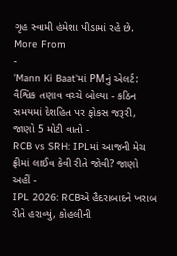ગૃહ સ્વામી હંમેશા પીડામાં રહે છે.
More From
-
'Mann Ki Baat'માં PMનું એલર્ટ: વૈશ્વિક તણાવ વચ્ચે બોલ્યા - કઠિન સમયમાં દેશહિત પર ફોકસ જરૂરી, જાણો 5 મોટી વાતો -
RCB vs SRH: IPLમાં આજની મેચ ફ્રીમાં લાઈવ કેવી રીતે જોવી? જાણો અહીં -
IPL 2026: RCBએ હૈદરાબાદને ખરાબ રીતે હરાવ્યું, કોહલીની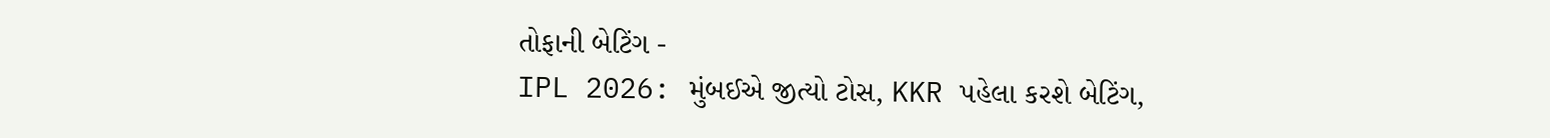તોફાની બેટિંગ -
IPL 2026: મુંબઈએ જીત્યો ટોસ, KKR પહેલા કરશે બેટિંગ,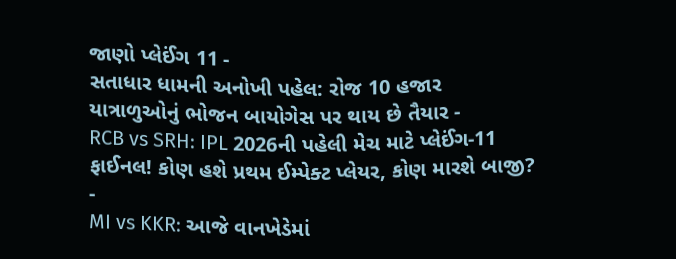જાણો પ્લેઈંગ 11 -
સતાધાર ધામની અનોખી પહેલ: રોજ 10 હજાર યાત્રાળુઓનું ભોજન બાયોગેસ પર થાય છે તૈયાર -
RCB vs SRH: IPL 2026ની પહેલી મેચ માટે પ્લેઈંગ-11 ફાઈનલ! કોણ હશે પ્રથમ ઈમ્પેક્ટ પ્લેયર, કોણ મારશે બાજી? -
MI vs KKR: આજે વાનખેડેમાં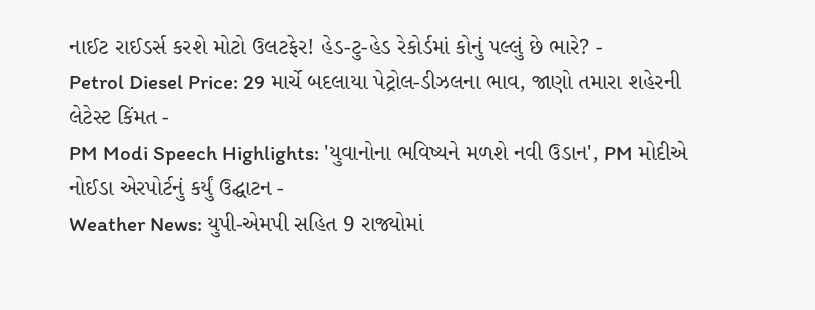નાઈટ રાઈડર્સ કરશે મોટો ઉલટફેર! હેડ-ટુ-હેડ રેકોર્ડમાં કોનું પલ્લું છે ભારે? -
Petrol Diesel Price: 29 માર્ચે બદલાયા પેટ્રોલ-ડીઝલના ભાવ, જાણો તમારા શહેરની લેટેસ્ટ કિંમત -
PM Modi Speech Highlights: 'યુવાનોના ભવિષ્યને મળશે નવી ઉડાન', PM મોદીએ નોઈડા એરપોર્ટનું કર્યું ઉદ્ઘાટન -
Weather News: યુપી-એમપી સહિત 9 રાજ્યોમાં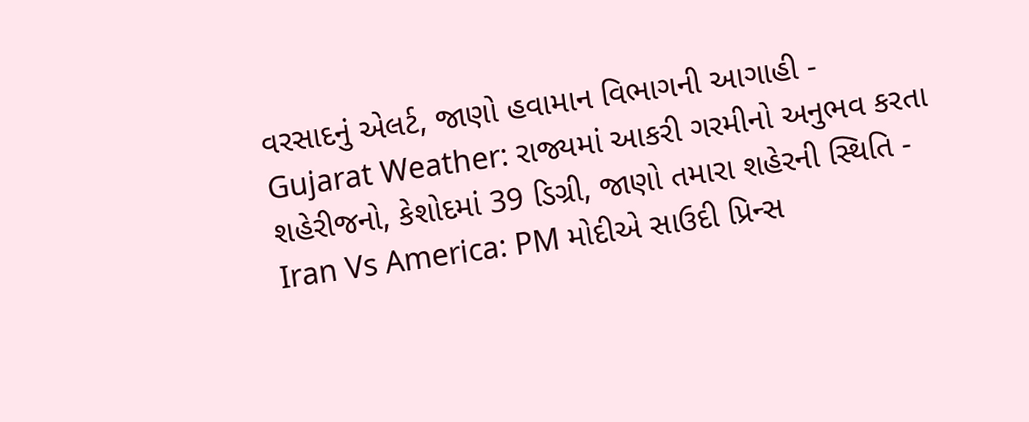વરસાદનું એલર્ટ, જાણો હવામાન વિભાગની આગાહી -
Gujarat Weather: રાજ્યમાં આકરી ગરમીનો અનુભવ કરતા શહેરીજનો, કેશોદમાં 39 ડિગ્રી, જાણો તમારા શહેરની સ્થિતિ -
Iran Vs America: PM મોદીએ સાઉદી પ્રિન્સ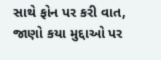સાથે ફોન પર કરી વાત, જાણો કયા મુદ્દાઓ પર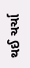થઈ ચર્ચા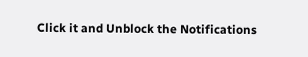Click it and Unblock the Notifications